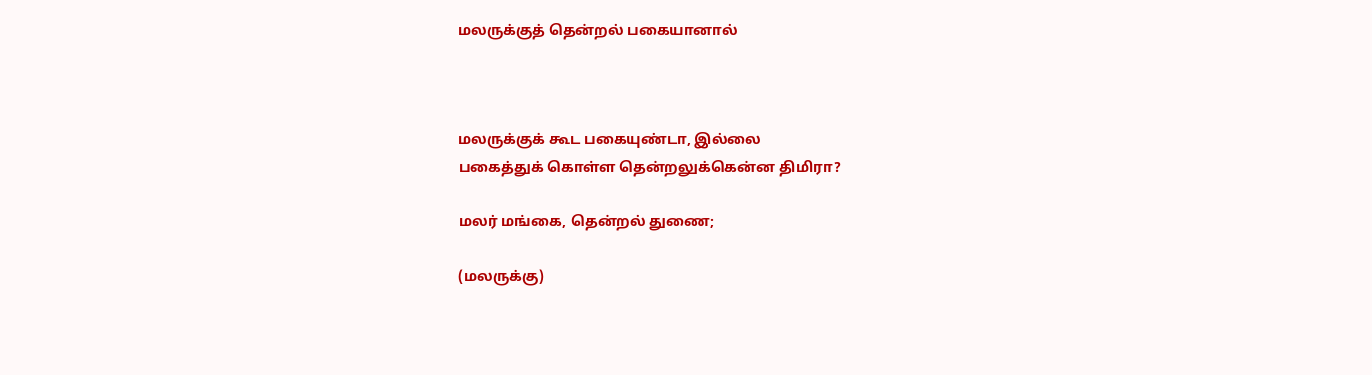மலருக்குத் தென்றல் பகையானால்



மலருக்குக் கூட பகையுண்டா, இல்லை
பகைத்துக் கொள்ள தென்றலுக்கென்ன திமிரா?

மலர் மங்கை, தென்றல் துணை;

(மலருக்கு)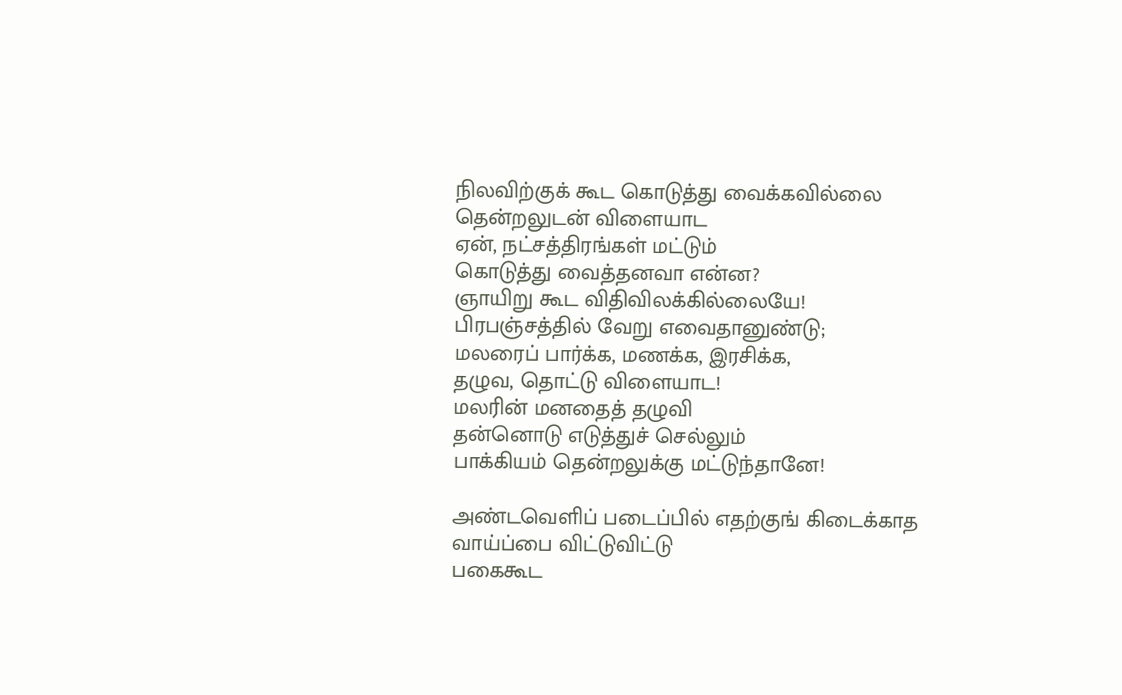நிலவிற்குக் கூட கொடுத்து வைக்கவில்லை
தென்றலுடன் விளையாட
ஏன், நட்சத்திரங்கள் மட்டும்
கொடுத்து வைத்தனவா என்ன?
ஞாயிறு கூட விதிவிலக்கில்லையே!
பிரபஞ்சத்தில் வேறு எவைதானுண்டு;
மலரைப் பார்க்க, மணக்க, இரசிக்க,
தழுவ, தொட்டு விளையாட!
மலரின் மனதைத் தழுவி
தன்னொடு எடுத்துச் செல்லும்
பாக்கியம் தென்றலுக்கு மட்டுந்தானே!

அண்டவெளிப் படைப்பில் எதற்குங் கிடைக்காத
வாய்ப்பை விட்டுவிட்டு
பகைகூட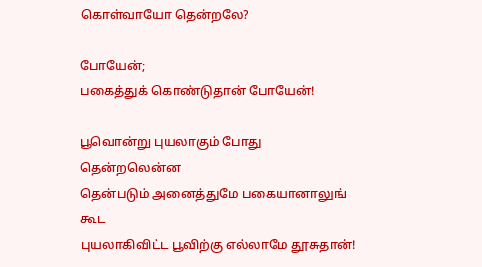கொள்வாயோ தென்றலே?

போயேன்;
பகைத்துக் கொண்டுதான் போயேன்!

பூவொன்று புயலாகும் போது
தென்றலென்ன
தென்படும் அனைத்துமே பகையானாலுங் கூட
புயலாகிவிட்ட பூவிற்கு எல்லாமே தூசுதான்!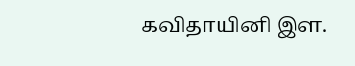கவிதாயினி இள.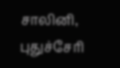சாலினி,
புதுச்சேரி